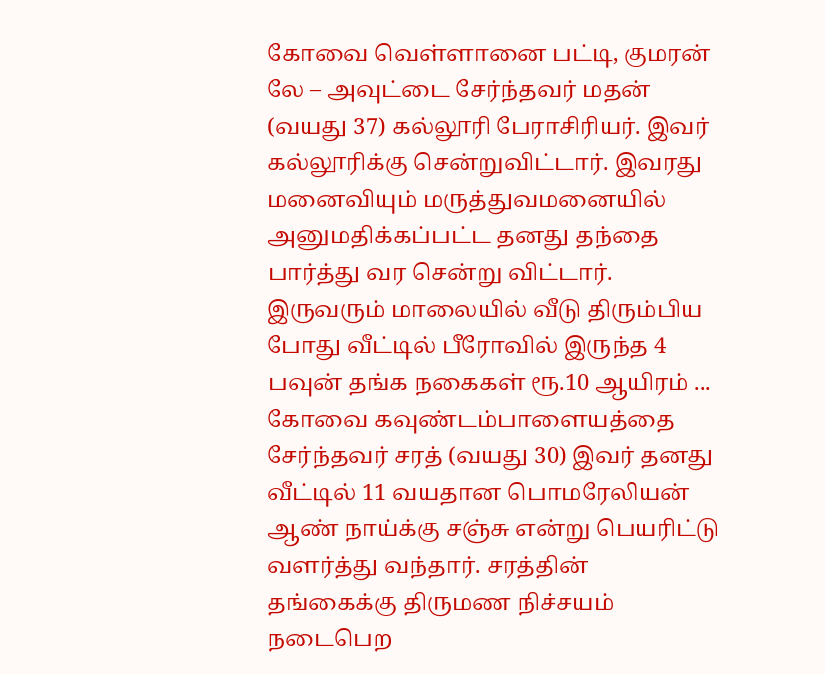கோவை வெள்ளானை பட்டி, குமரன் லே – அவுட்டை சேர்ந்தவர் மதன் (வயது 37) கல்லூரி பேராசிரியர். இவர் கல்லூரிக்கு சென்றுவிட்டார். இவரது மனைவியும் மருத்துவமனையில் அனுமதிக்கப்பட்ட தனது தந்தை பார்த்து வர சென்று விட்டார். இருவரும் மாலையில் வீடு திரும்பிய போது வீட்டில் பீரோவில் இருந்த 4 பவுன் தங்க நகைகள் ரூ.10 ஆயிரம் ...
கோவை கவுண்டம்பாளையத்தை சேர்ந்தவர் சரத் (வயது 30) இவர் தனது வீட்டில் 11 வயதான பொமரேலியன் ஆண் நாய்க்கு சஞ்சு என்று பெயரிட்டு வளர்த்து வந்தார். சரத்தின் தங்கைக்கு திருமண நிச்சயம் நடைபெற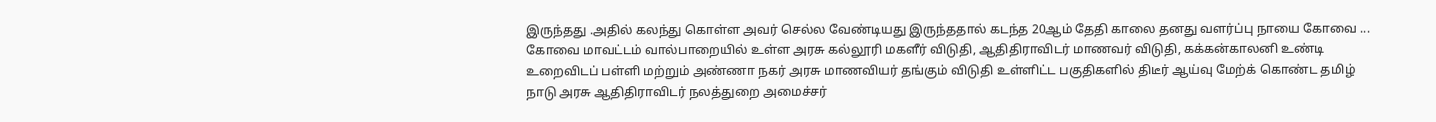இருந்தது .அதில் கலந்து கொள்ள அவர் செல்ல வேண்டியது இருந்ததால் கடந்த 20ஆம் தேதி காலை தனது வளர்ப்பு நாயை கோவை ...
கோவை மாவட்டம் வால்பாறையில் உள்ள அரசு கல்லூரி மகளீர் விடுதி, ஆதிதிராவிடர் மாணவர் விடுதி, கக்கன்காலனி உண்டி உறைவிடப் பள்ளி மற்றும் அண்ணா நகர் அரசு மாணவியர் தங்கும் விடுதி உள்ளிட்ட பகுதிகளில் திடீர் ஆய்வு மேற்க் கொண்ட தமிழ் நாடு அரசு ஆதிதிராவிடர் நலத்துறை அமைச்சர்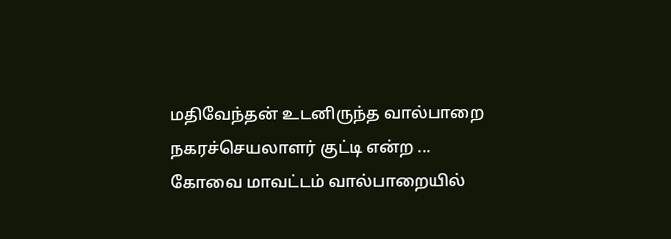மதிவேந்தன் உடனிருந்த வால்பாறை நகரச்செயலாளர் குட்டி என்ற ...
கோவை மாவட்டம் வால்பாறையில்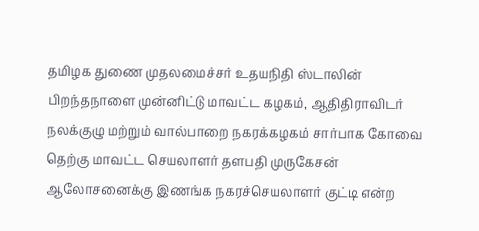தமிழக துணை முதலமைச்சர் உதயநிதி ஸ்டாலின் பிறந்தநாளை முன்னிட்டு மாவட்ட கழகம், ஆதிதிராவிடர் நலக்குழு மற்றும் வால்பாறை நகரக்கழகம் சார்பாக கோவை தெற்கு மாவட்ட செயலாளர் தளபதி முருகேசன் ஆலோசனைக்கு இணங்க நகரச்செயலாளர் குட்டி என்ற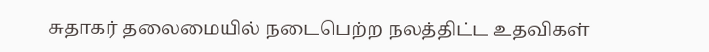சுதாகர் தலைமையில் நடைபெற்ற நலத்திட்ட உதவிகள்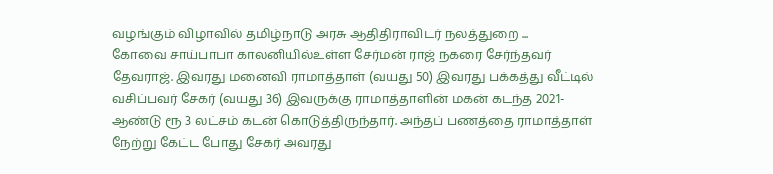வழங்கும் விழாவில் தமிழ்நாடு அரசு ஆதிதிராவிடர் நலத்துறை ...
கோவை சாய்பாபா காலனியில்உள்ள சேர்மன் ராஜ் நகரை சேர்ந்தவர் தேவராஜ். இவரது மனைவி ராமாத்தாள் (வயது 50) இவரது பக்கத்து வீட்டில் வசிப்பவர் சேகர் (வயது 36) இவருக்கு ராமாத்தாளின் மகன் கடந்த 2021-ஆண்டு ரூ 3 லட்சம் கடன் கொடுத்திருந்தார். அந்தப் பணத்தை ராமாத்தாள் நேற்று கேட்ட போது சேகர் அவரது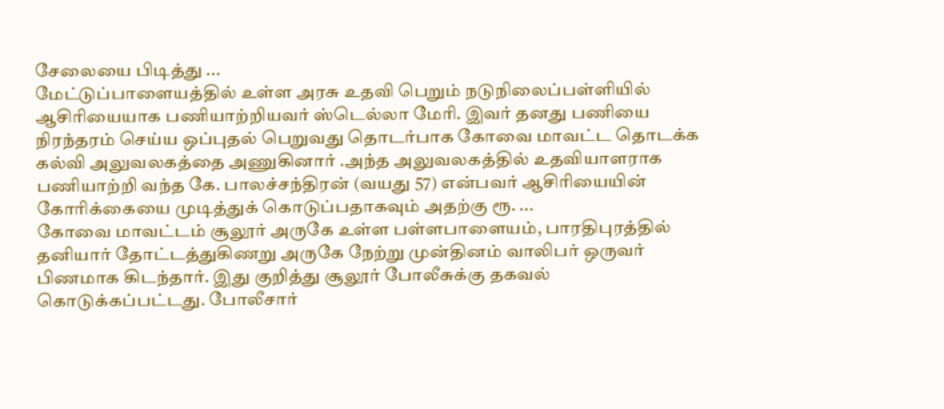சேலையை பிடித்து ...
மேட்டுப்பாளையத்தில் உள்ள அரசு உதவி பெறும் நடுநிலைப்பள்ளியில் ஆசிரியையாக பணியாற்றியவர் ஸ்டெல்லா மேரி. இவர் தனது பணியை நிரந்தரம் செய்ய ஒப்புதல் பெறுவது தொடர்பாக கோவை மாவட்ட தொடக்க கல்வி அலுவலகத்தை அணுகினார் .அந்த அலுவலகத்தில் உதவியாளராக பணியாற்றி வந்த கே. பாலச்சந்திரன் (வயது 57) என்பவர் ஆசிரியையின் கோரிக்கையை முடித்துக் கொடுப்பதாகவும் அதற்கு ரூ. ...
கோவை மாவட்டம் சூலூர் அருகே உள்ள பள்ளபாளையம், பாரதிபுரத்தில் தனியார் தோட்டத்துகிணறு அருகே நேற்று முன்தினம் வாலிபர் ஒருவர் பிணமாக கிடந்தார். இது குறித்து சூலூர் போலீசுக்கு தகவல் கொடுக்கப்பட்டது. போலீசார்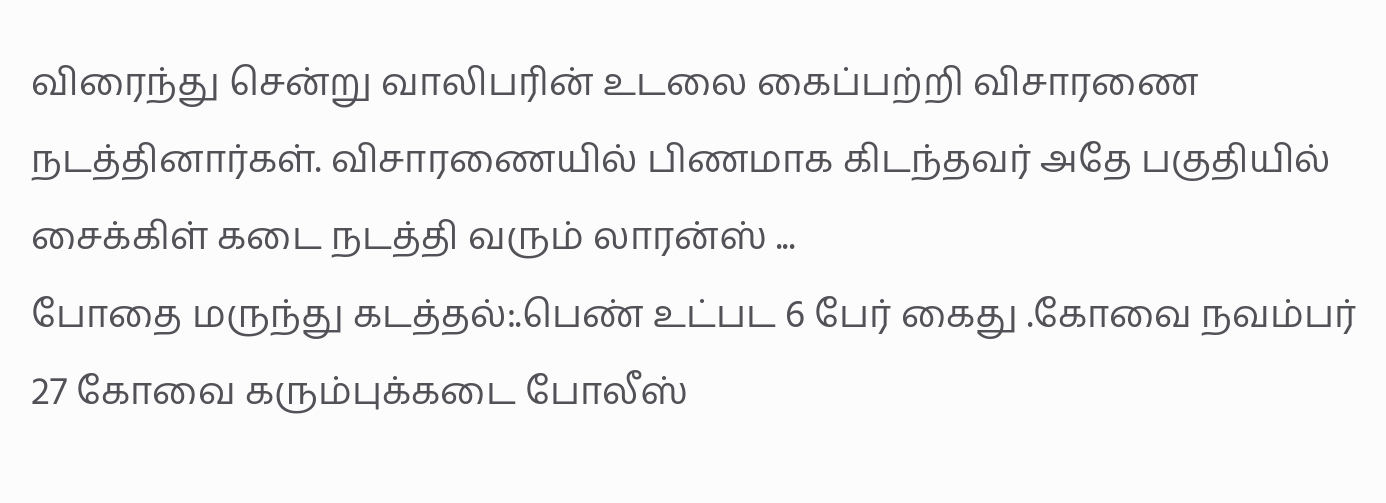விரைந்து சென்று வாலிபரின் உடலை கைப்பற்றி விசாரணை நடத்தினார்கள். விசாரணையில் பிணமாக கிடந்தவர் அதே பகுதியில் சைக்கிள் கடை நடத்தி வரும் லாரன்ஸ் ...
போதை மருந்து கடத்தல்:.பெண் உட்பட 6 பேர் கைது .கோவை நவம்பர் 27 கோவை கரும்புக்கடை போலீஸ்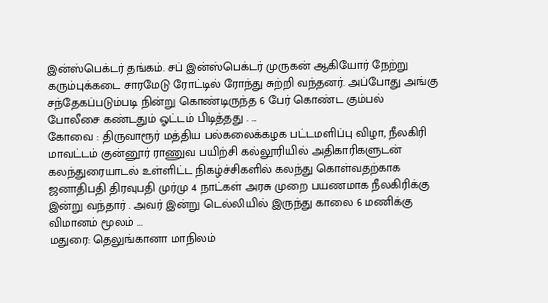இன்ஸ்பெக்டர் தங்கம். சப் இன்ஸ்பெக்டர் முருகன் ஆகியோர் நேற்று கரும்புக்கடை சாரமேடு ரோட்டில் ரோந்து சுற்றி வந்தனர். அப்போது அங்கு சந்தேகப்படும்படி நின்று கொண்டிருந்த 6 பேர் கொண்ட கும்பல் போலீசை கண்டதும் ஓட்டம் பிடித்தது . ...
கோவை : திருவாரூர் மத்திய பல்கலைக்கழக பட்டமளிப்பு விழா, நீலகிரி மாவட்டம் குன்னூர் ராணுவ பயிற்சி கல்லூரியில் அதிகாரிகளுடன் கலந்துரையாடல் உள்ளிட்ட நிகழ்ச்சிகளில் கலந்து கொள்வதற்காக ஜனாதிபதி திரவுபதி முர்மு 4 நாட்கள் அரசு முறை பயணமாக நீலகிரிக்கு இன்று வந்தார் . அவர் இன்று டெல்லியில் இருந்து காலை 6 மணிக்கு விமானம் மூலம் ...
மதுரை: தெலுங்கானா மாநிலம்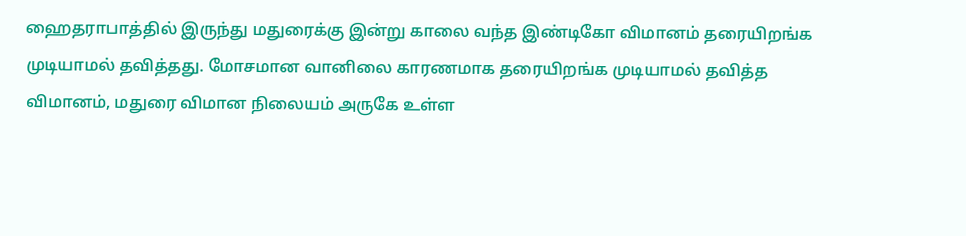ஹைதராபாத்தில் இருந்து மதுரைக்கு இன்று காலை வந்த இண்டிகோ விமானம் தரையிறங்க முடியாமல் தவித்தது. மோசமான வானிலை காரணமாக தரையிறங்க முடியாமல் தவித்த விமானம், மதுரை விமான நிலையம் அருகே உள்ள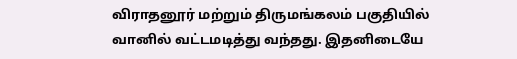விராதனூர் மற்றும் திருமங்கலம் பகுதியில் வானில் வட்டமடித்து வந்தது. இதனிடையே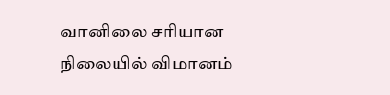வானிலை சரியான நிலையில் விமானம்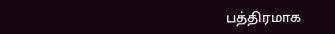பத்திரமாக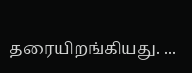தரையிறங்கியது. ...